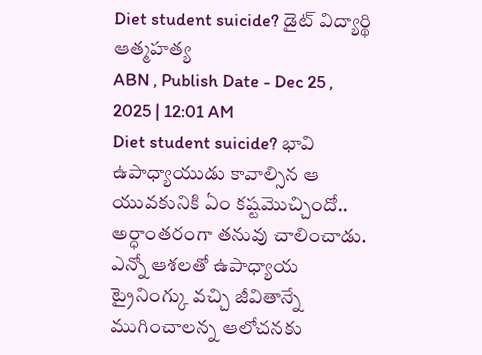Diet student suicide? డైట్ విద్యార్థి ఆత్మహత్య
ABN , Publish Date - Dec 25 , 2025 | 12:01 AM
Diet student suicide? భావి ఉపాధ్యాయుడు కావాల్సిన ఆ యువకునికి ఏం కష్టమొచ్చిందో.. అర్ధాంతరంగా తనువు చాలించాడు. ఎన్నో ఆశలతో ఉపాధ్యాయ ట్రైనింగ్కు వచ్చి జీవితాన్నే ముగించాలన్న ఆలోచనకు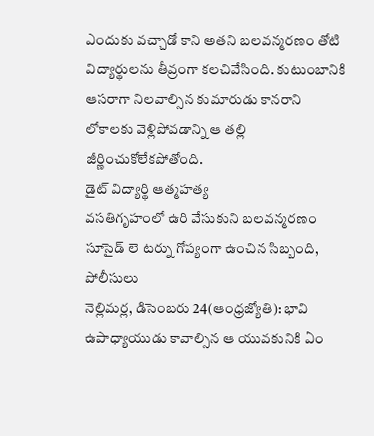ఎందుకు వచ్చాడో కాని అతని బలవన్మరణం తోటి విద్యార్థులను తీవ్రంగా కలచివేసింది. కుటుంబానికి ఆసరాగా నిలవాల్సిన కుమారుడు కానరాని లోకాలకు వెళ్లిపోవడాన్ని ఆ తల్లి జీర్ణించుకోలేకపోతోంది.
డైట్ విద్యార్థి ఆత్మహత్య
వసతిగృహంలో ఉరి వేసుకుని బలవన్మరణం
సూసైడ్ లె టర్ను గోప్యంగా ఉంచిన సిబ్బంది, పోలీసులు
నెల్లిమర్ల, డిసెంబరు 24(ఆంధ్రజ్యోతి): భావి ఉపాధ్యాయుడు కావాల్సిన ఆ యువకునికి ఏం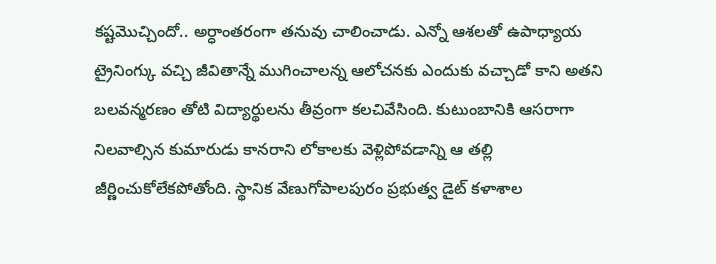కష్టమొచ్చిందో.. అర్ధాంతరంగా తనువు చాలించాడు. ఎన్నో ఆశలతో ఉపాధ్యాయ ట్రైనింగ్కు వచ్చి జీవితాన్నే ముగించాలన్న ఆలోచనకు ఎందుకు వచ్చాడో కాని అతని బలవన్మరణం తోటి విద్యార్థులను తీవ్రంగా కలచివేసింది. కుటుంబానికి ఆసరాగా నిలవాల్సిన కుమారుడు కానరాని లోకాలకు వెళ్లిపోవడాన్ని ఆ తల్లి జీర్ణించుకోలేకపోతోంది. స్థానిక వేణుగోపాలపురం ప్రభుత్వ డైట్ కళాశాల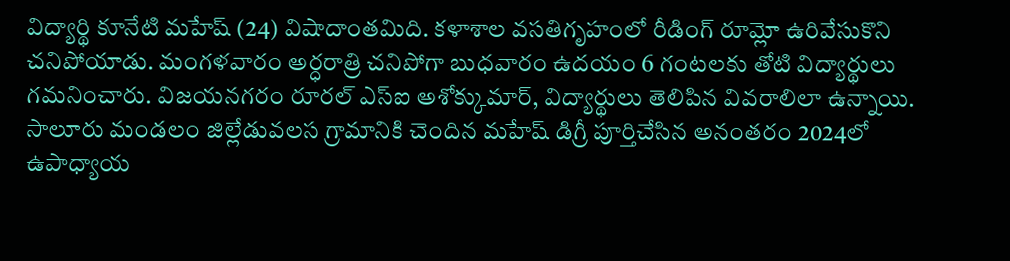విద్యార్థి కూనేటి మహేష్ (24) విషాదాంతమిది. కళాశాల వసతిగృహంలో రీడింగ్ రూమ్లో ఉరివేసుకొని చనిపోయాడు. మంగళవారం అర్ధరాత్రి చనిపోగా బుధవారం ఉదయం 6 గంటలకు తోటి విద్యార్థులు గమనించారు. విజయనగరం రూరల్ ఎస్ఐ అశోక్కుమార్, విద్యార్థులు తెలిపిన వివరాలిలా ఉన్నాయి.
సాలూరు మండలం జిల్లేడువలస గ్రామానికి చెందిన మహేష్ డిగ్రీ పూర్తిచేసిన అనంతరం 2024లో ఉపాధ్యాయ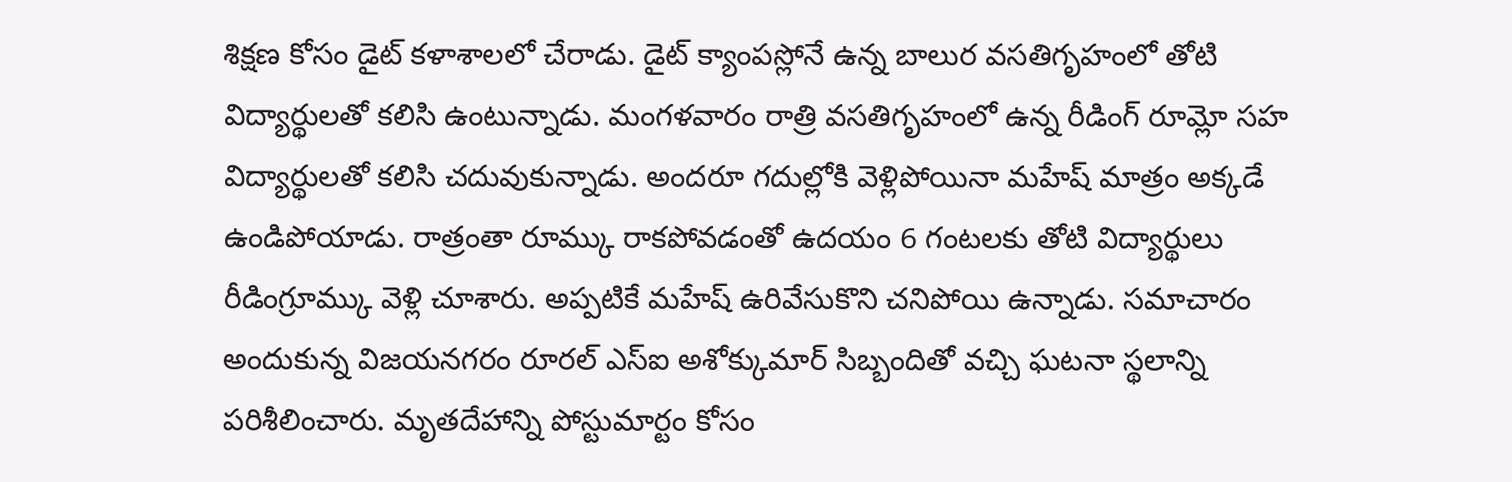శిక్షణ కోసం డైట్ కళాశాలలో చేరాడు. డైట్ క్యాంపస్లోనే ఉన్న బాలుర వసతిగృహంలో తోటి విద్యార్థులతో కలిసి ఉంటున్నాడు. మంగళవారం రాత్రి వసతిగృహంలో ఉన్న రీడింగ్ రూమ్లో సహ విద్యార్థులతో కలిసి చదువుకున్నాడు. అందరూ గదుల్లోకి వెళ్లిపోయినా మహేష్ మాత్రం అక్కడే ఉండిపోయాడు. రాత్రంతా రూమ్కు రాకపోవడంతో ఉదయం 6 గంటలకు తోటి విద్యార్థులు రీడింగ్రూమ్కు వెళ్లి చూశారు. అప్పటికే మహేష్ ఉరివేసుకొని చనిపోయి ఉన్నాడు. సమాచారం అందుకున్న విజయనగరం రూరల్ ఎస్ఐ అశోక్కుమార్ సిబ్బందితో వచ్చి ఘటనా స్థలాన్ని పరిశీలించారు. మృతదేహాన్ని పోస్టుమార్టం కోసం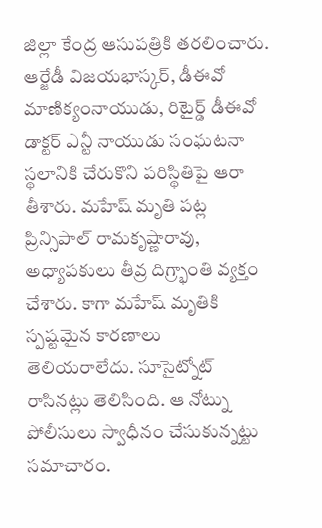జిల్లా కేంద్ర ఆసుపత్రికి తరలించారు. ఆర్జేడీ విజయభాస్కర్, డీఈవో మాణిక్యంనాయుడు, రిటైర్డ్ డీఈవో డాక్టర్ ఎన్టీ నాయుడు సంఘటనా స్థలానికి చేరుకొని పరిస్థితిపై ఆరా తీశారు. మహేష్ మృతి పట్ల ప్రిన్సిపాల్ రామకృష్ణారావు, అధ్యాపకులు తీవ్ర దిగ్ర్భాంతి వ్యక్తం చేశారు. కాగా మహేష్ మృతికి స్పష్టమైన కారణాలు తెలియరాలేదు. సూసైట్నోట్ రాసినట్లు తెలిసింది. ఆ నోట్ను పోలీసులు స్వాధీనం చేసుకున్నట్టు సమాచారం.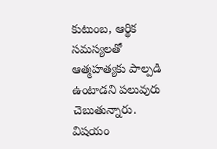కుటుంబ, ఆర్థిక సమస్యలతో ఆత్మహత్యకు పాల్పడి ఉంటాడని పలువురు చెబుతున్నారు. విషయం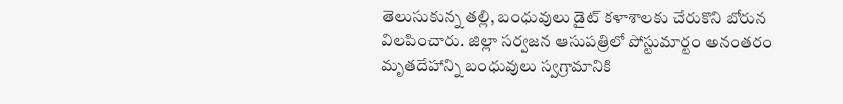తెలుసుకున్న తల్లి, బంధువులు డైట్ కళాశాలకు చేరుకొని బోరున విలపించారు. జిల్లా సర్వజన ఆసుపత్రిలో పోస్టుమార్టం అనంతరం మృతదేహాన్ని బంధువులు స్వగ్రామానికి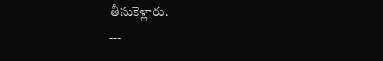తీసుకెళ్లారు.
---